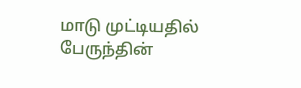மாடு முட்டியதில் பேருந்தின்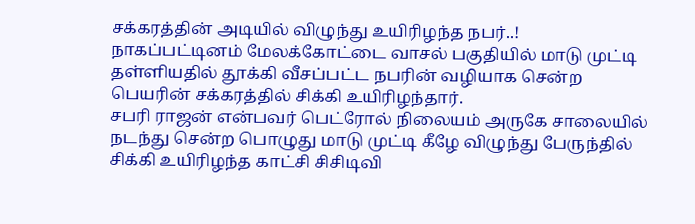சக்கரத்தின் அடியில் விழுந்து உயிரிழந்த நபர்..!
நாகப்பட்டினம் மேலக்கோட்டை வாசல் பகுதியில் மாடு முட்டி தள்ளியதில் தூக்கி வீசப்பட்ட நபரின் வழியாக சென்ற பெயரின் சக்கரத்தில் சிக்கி உயிரிழந்தார்.
சபரி ராஜன் என்பவர் பெட்ரோல் நிலையம் அருகே சாலையில் நடந்து சென்ற பொழுது மாடு முட்டி கீழே விழுந்து பேருந்தில் சிக்கி உயிரிழந்த காட்சி சிசிடிவி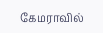கேமராவில்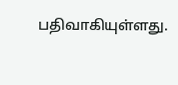பதிவாகியுள்ளது.